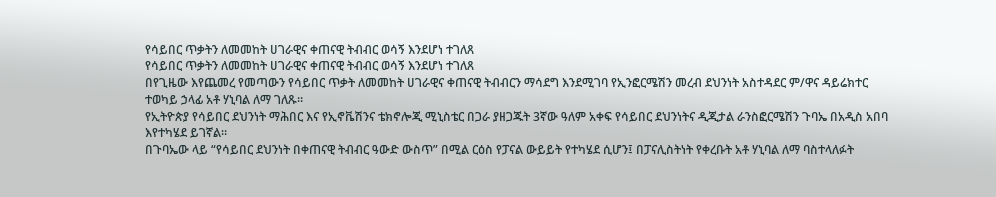የሳይበር ጥቃትን ለመመከት ሀገራዊና ቀጠናዊ ትብብር ወሳኝ እንደሆነ ተገለጸ
የሳይበር ጥቃትን ለመመከት ሀገራዊና ቀጠናዊ ትብብር ወሳኝ እንደሆነ ተገለጸ
በየጊዜው እየጨመረ የመጣውን የሳይበር ጥቃት ለመመከት ሀገራዊና ቀጠናዊ ትብብርን ማሳደግ እንደሚገባ የኢንፎርሜሽን መረብ ደህንነት አስተዳደር ም/ዋና ዳይሬክተር ተወካይ ኃላፊ አቶ ሃኒባል ለማ ገለጹ።
የኢትዮጵያ የሳይበር ደህንነት ማሕበር እና የኢኖቬሽንና ቴክኖሎጂ ሚኒስቴር በጋራ ያዘጋጁት 3ኛው ዓለም አቀፍ የሳይበር ደህንነትና ዲጂታል ራንስፎርሜሽን ጉባኤ በአዲስ አበባ እየተካሄደ ይገኛል።
በጉባኤው ላይ “የሳይበር ደህንነት በቀጠናዊ ትብብር ዓውድ ውስጥ” በሚል ርዕስ የፓናል ውይይት የተካሄደ ሲሆን፤ በፓናሊስትነት የቀረቡት አቶ ሃኒባል ለማ ባስተላለፉት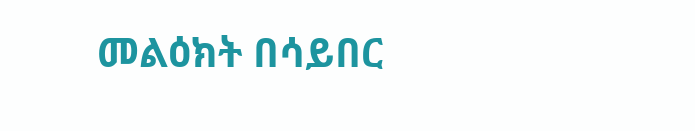መልዕክት በሳይበር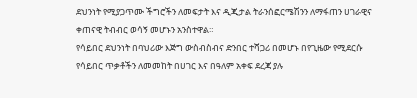ደህንነት የሚያጋጥሙ ችግሮችን ለመፍታት እና ዲጂታል ትራንሰፎርሜሽንን ለማፋጠን ሀገራዊና ቀጠናዊ ትብብር ወሳኝ መሆኑን አንስተዋል።
የሳይበር ደህንነት በባህሪው እጅግ ውስብስብና ድንበር ተሻጋሪ በመሆኑ በየጊዜው የሚደርሱ የሳይበር ጥቃቶችን ለመመከት በሀገር እና በዓለም አቀፍ ደረጃ ያሉ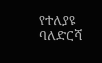የተለያዩ ባለድርሻ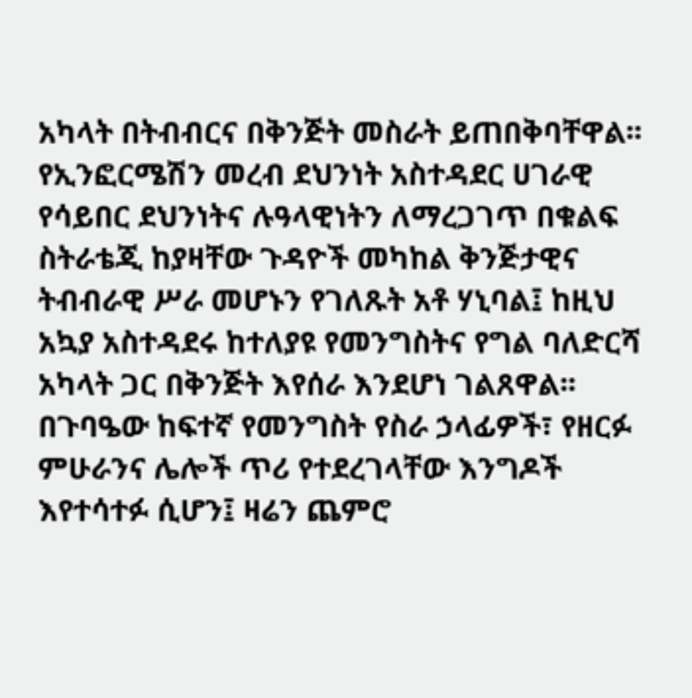አካላት በትብብርና በቅንጅት መስራት ይጠበቅባቸዋል፡፡ የኢንፎርሜሽን መረብ ደህንነት አስተዳደር ሀገራዊ የሳይበር ደህንነትና ሉዓላዊነትን ለማረጋገጥ በቁልፍ ስትራቴጂ ከያዛቸው ጉዳዮች መካከል ቅንጅታዊና ትብብራዊ ሥራ መሆኑን የገለጹት አቶ ሃኒባል፤ ከዚህ አኳያ አስተዳደሩ ከተለያዩ የመንግስትና የግል ባለድርሻ አካላት ጋር በቅንጅት እየሰራ እንደሆነ ገልጸዋል፡፡
በጉባዔው ከፍተኛ የመንግስት የስራ ኃላፊዎች፣ የዘርፉ ምሁራንና ሌሎች ጥሪ የተደረገላቸው እንግዶች እየተሳተፉ ሲሆን፤ ዛሬን ጨምሮ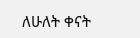ለሁለት ቀናት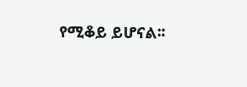የሚቆይ ይሆናል፡፡